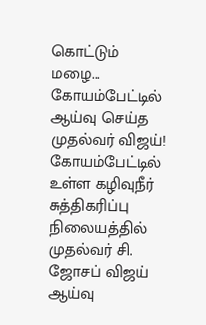கொட்டும் மழை... கோயம்பேட்டில் ஆய்வு செய்த முதல்வர் விஜய்!
கோயம்பேட்டில் உள்ள கழிவுநீர் சுத்திகரிப்பு நிலையத்தில் முதல்வர் சி. ஜோசப் விஜய் ஆய்வு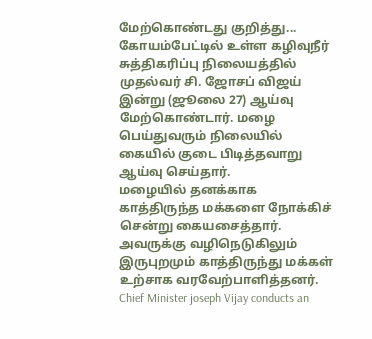மேற்கொண்டது குறித்து...
கோயம்பேட்டில் உள்ள கழிவுநீர் சுத்திகரிப்பு நிலையத்தில் முதல்வர் சி. ஜோசப் விஜய் இன்று (ஜூலை 27) ஆய்வு மேற்கொண்டார். மழை பெய்துவரும் நிலையில் கையில் குடை பிடித்தவாறு ஆய்வு செய்தார்.
மழையில் தனக்காக காத்திருந்த மக்களை நோக்கிச் சென்று கையசைத்தார். அவருக்கு வழிநெடுகிலும் இருபுறமும் காத்திருந்து மக்கள் உற்சாக வரவேற்பாளித்தனர்.
Chief Minister joseph Vijay conducts an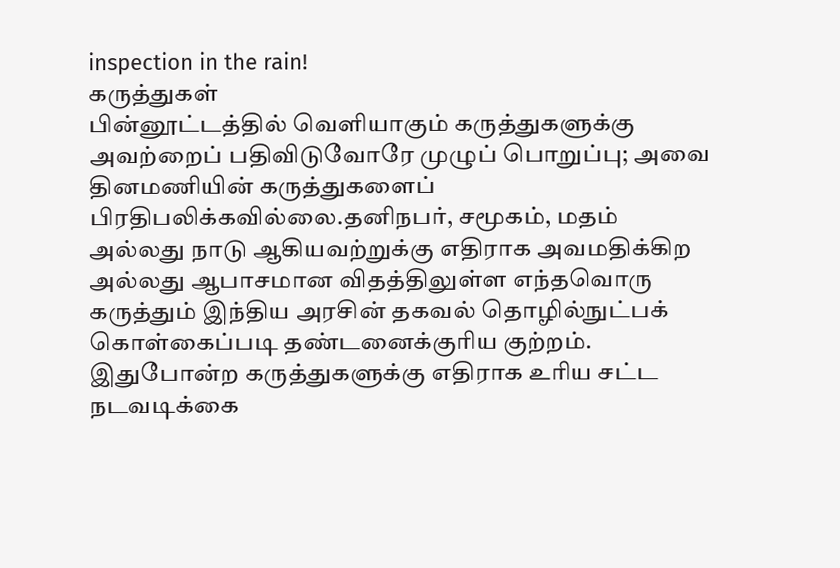inspection in the rain!
கருத்துகள்
பின்னூட்டத்தில் வெளியாகும் கருத்துகளுக்கு அவற்றைப் பதிவிடுவோரே முழுப் பொறுப்பு; அவை தினமணியின் கருத்துகளைப் பிரதிபலிக்கவில்லை.தனிநபர், சமூகம், மதம் அல்லது நாடு ஆகியவற்றுக்கு எதிராக அவமதிக்கிற அல்லது ஆபாசமான விதத்திலுள்ள எந்தவொரு கருத்தும் இந்திய அரசின் தகவல் தொழில்நுட்பக் கொள்கைப்படி தண்டனைக்குரிய குற்றம். இதுபோன்ற கருத்துகளுக்கு எதிராக உரிய சட்ட நடவடிக்கை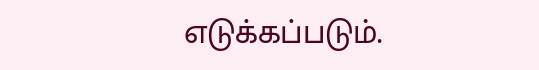எடுக்கப்படும்.